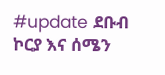#update ደቡብ ኮርያ እና ሰሜን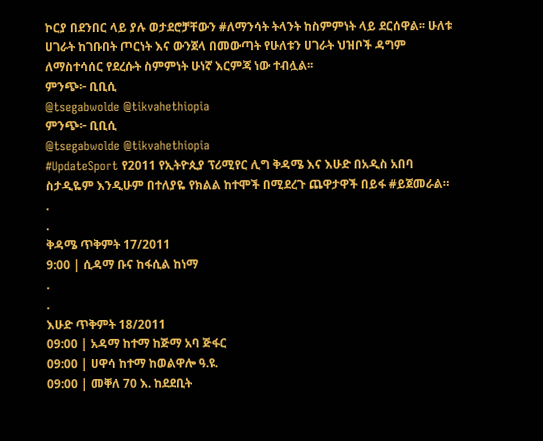ኮርያ በደንበር ላይ ያሉ ወታደሮቻቸውን #ለማንሳት ትላንት ከስምምነት ላይ ደርሰዋል፡፡ ሁለቱ ሀገራት ከገቡበት ጦርነት እና ውንጀላ በመውጣት የሁለቱን ሀገራት ህዝቦች ዳግም ለማስተሳሰር የደረሱት ስምምነት ሁነኛ እርምጃ ነው ተብሏል፡፡
ምንጭ፦ ቢቢሲ
@tsegabwolde @tikvahethiopia
ምንጭ፦ ቢቢሲ
@tsegabwolde @tikvahethiopia
#UpdateSport የ2011 የኢትዮጲያ ፕሪሚየር ሊግ ቅዳሜ እና እሁድ በአዲስ አበባ ስታዲዬም እንዲሁም በተለያዬ የክልል ከተሞች በሚደረጉ ጨዋታዋች በይፋ #ይጀመራል።
.
.
ቅዳሜ ጥቅምት 17/2011
9:00 | ሲዳማ ቡና ከፋሲል ከነማ
.
.
እሁድ ጥቅምት 18/2011
09:00 | አዳማ ከተማ ከጅማ አባ ጅፋር
09:00 | ሀዋሳ ከተማ ከወልዋሎ ዓ.ዩ.
09:00 | መቐለ 70 እ. ከደደቢት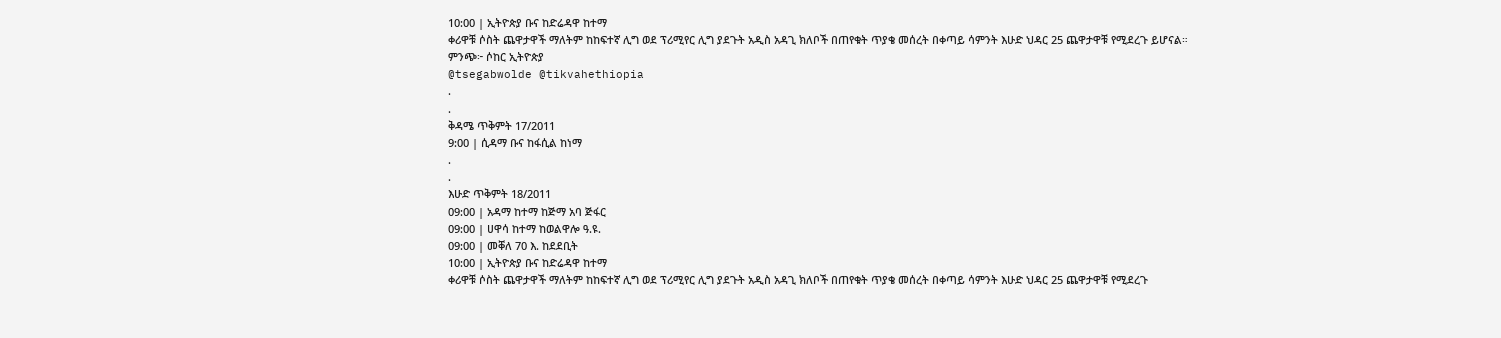10:00 | ኢትዮጵያ ቡና ከድሬዳዋ ከተማ
ቀሪዋቹ ሶስት ጨዋታዋች ማለትም ከከፍተኛ ሊግ ወደ ፕሪሚየር ሊግ ያደጉት አዲስ አዳጊ ክለቦች በጠየቁት ጥያቄ መሰረት በቀጣይ ሳምንት እሁድ ህዳር 25 ጨዋታዋቹ የሚደረጉ ይሆናል።
ምንጭ፦ ሶከር ኢትዮጵያ
@tsegabwolde @tikvahethiopia
.
.
ቅዳሜ ጥቅምት 17/2011
9:00 | ሲዳማ ቡና ከፋሲል ከነማ
.
.
እሁድ ጥቅምት 18/2011
09:00 | አዳማ ከተማ ከጅማ አባ ጅፋር
09:00 | ሀዋሳ ከተማ ከወልዋሎ ዓ.ዩ.
09:00 | መቐለ 70 እ. ከደደቢት
10:00 | ኢትዮጵያ ቡና ከድሬዳዋ ከተማ
ቀሪዋቹ ሶስት ጨዋታዋች ማለትም ከከፍተኛ ሊግ ወደ ፕሪሚየር ሊግ ያደጉት አዲስ አዳጊ ክለቦች በጠየቁት ጥያቄ መሰረት በቀጣይ ሳምንት እሁድ ህዳር 25 ጨዋታዋቹ የሚደረጉ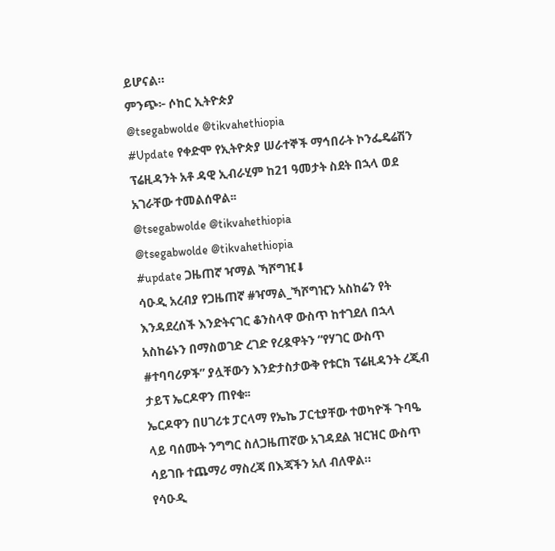ይሆናል።
ምንጭ፦ ሶከር ኢትዮጵያ
@tsegabwolde @tikvahethiopia
#Update የቀድሞ የኢትዮጵያ ሠራተኞች ማኅበራት ኮንፌዴሬሽን ፕሬዚዳንት አቶ ዳዊ ኢብራሂም ከ21 ዓመታት ስደት በኋላ ወደ አገራቸው ተመልሰዋል፡፡
@tsegabwolde @tikvahethiopia
@tsegabwolde @tikvahethiopia
#update ጋዜጠኛ ዣማል ኻሾግዢ⬇
ሳዑዲ አረብያ የጋዜጠኛ #ዣማል_ኻሾግዢን አስከሬን የት እንዳደረሰች እንድትናገር ቆንስላዋ ውስጥ ከተገደለ በኋላ አስከሬኑን በማስወገድ ረገድ የረዷዋትን “የሃገር ውስጥ #ተባባሪዎች” ያሏቸውን እንድታስታውቅ የቱርክ ፕሬዚዳንት ረጂብ ታይፕ ኤርዶዋን ጠየቁ፡፡
ኤርዶዋን በሀገሪቱ ፓርላማ የኤኬ ፓርቲያቸው ተወካዮች ጉባዔ ላይ ባሰሙት ንግግር ስለጋዜጠኛው አገዳደል ዝርዝር ውስጥ ሳይገቡ ተጨማሪ ማስረጃ በእጃችን አለ ብለዋል።
የሳዑዲ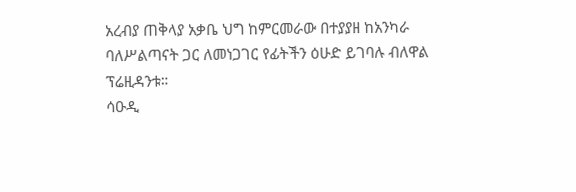አረብያ ጠቅላያ አቃቤ ህግ ከምርመራው በተያያዘ ከአንካራ ባለሥልጣናት ጋር ለመነጋገር የፊትችን ዕሁድ ይገባሉ ብለዋል ፕሬዚዳንቱ።
ሳዑዲ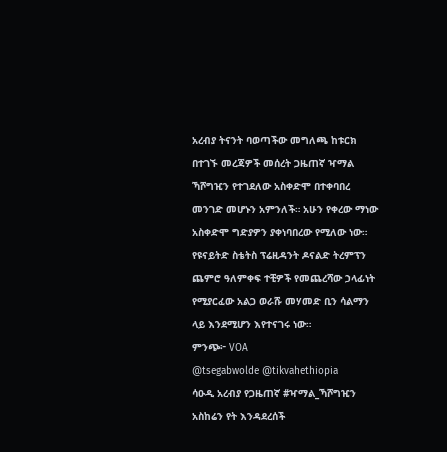አረብያ ትናንት ባወጣችው መግለጫ ከቱርክ በተገኙ መረጃዎች መሰረት ጋዜጠኛ ዣማል ኻሾግዢን የተገደለው አስቀድሞ በተቀባበረ መንገድ መሆኑን አምንለች። አሁን የቀረው ማነው አስቀድሞ ግድያዎን ያቀነባበረው የሚለው ነው።
የዩናይትድ ስቴትስ ፕሬዚዳንት ዶናልድ ትረምፕን ጨምሮ ዓለምቀፍ ተቺዎች የመጨረሻው ኃላፊነት የሚያርፈው አልጋ ወራሹ መሃመድ ቢን ሳልማን ላይ እንደሚሆን እየተናገሩ ነው።
ምንጭ፦ VOA
@tsegabwolde @tikvahethiopia
ሳዑዲ አረብያ የጋዜጠኛ #ዣማል_ኻሾግዢን አስከሬን የት እንዳደረሰች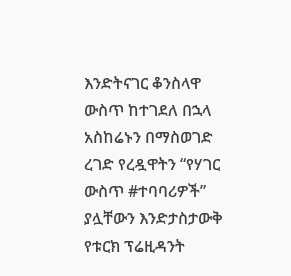እንድትናገር ቆንስላዋ ውስጥ ከተገደለ በኋላ አስከሬኑን በማስወገድ ረገድ የረዷዋትን “የሃገር ውስጥ #ተባባሪዎች” ያሏቸውን እንድታስታውቅ የቱርክ ፕሬዚዳንት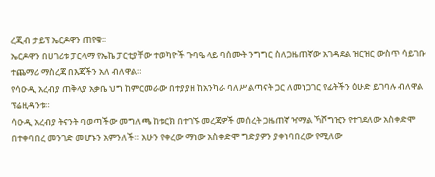ረጂብ ታይፕ ኤርዶዋን ጠየቁ፡፡
ኤርዶዋን በሀገሪቱ ፓርላማ የኤኬ ፓርቲያቸው ተወካዮች ጉባዔ ላይ ባሰሙት ንግግር ስለጋዜጠኛው አገዳደል ዝርዝር ውስጥ ሳይገቡ ተጨማሪ ማስረጃ በእጃችን አለ ብለዋል።
የሳዑዲ አረብያ ጠቅላያ አቃቤ ህግ ከምርመራው በተያያዘ ከአንካራ ባለሥልጣናት ጋር ለመነጋገር የፊትችን ዕሁድ ይገባሉ ብለዋል ፕሬዚዳንቱ።
ሳዑዲ አረብያ ትናንት ባወጣችው መግለጫ ከቱርክ በተገኙ መረጃዎች መሰረት ጋዜጠኛ ዣማል ኻሾግዢን የተገደለው አስቀድሞ በተቀባበረ መንገድ መሆኑን አምንለች። አሁን የቀረው ማነው አስቀድሞ ግድያዎን ያቀነባበረው የሚለው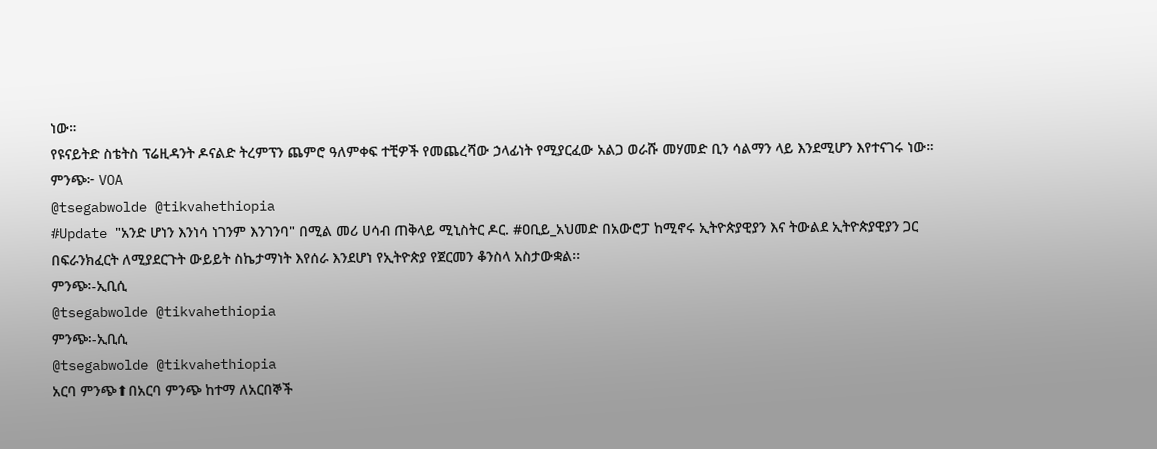ነው።
የዩናይትድ ስቴትስ ፕሬዚዳንት ዶናልድ ትረምፕን ጨምሮ ዓለምቀፍ ተቺዎች የመጨረሻው ኃላፊነት የሚያርፈው አልጋ ወራሹ መሃመድ ቢን ሳልማን ላይ እንደሚሆን እየተናገሩ ነው።
ምንጭ፦ VOA
@tsegabwolde @tikvahethiopia
#Update "አንድ ሆነን እንነሳ ነገንም እንገንባ" በሚል መሪ ሀሳብ ጠቅላይ ሚኒስትር ዶር. #ዐቢይ_አህመድ በአውሮፓ ከሚኖሩ ኢትዮጵያዊያን እና ትውልደ ኢትዮጵያዊያን ጋር በፍራንክፈርት ለሚያደርጉት ውይይት ስኬታማነት እየሰራ እንደሆነ የኢትዮጵያ የጀርመን ቆንስላ አስታውቋል፡፡
ምንጭ፡-ኢቢሲ
@tsegabwolde @tikvahethiopia
ምንጭ፡-ኢቢሲ
@tsegabwolde @tikvahethiopia
አርባ ምንጭ⬆በአርባ ምንጭ ከተማ ለአርበኞች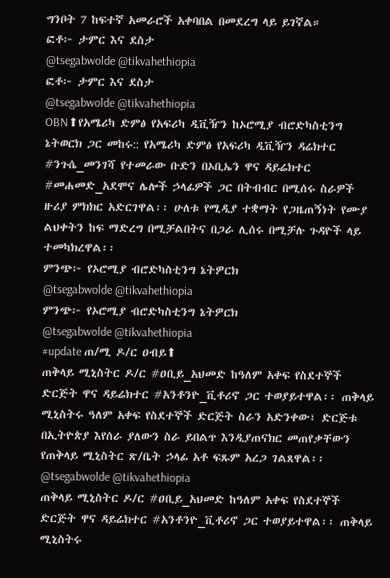ግንቦት 7 ከፍተኛ አመራሮች አቀባበል በመደረግ ላይ ይገኛል።
ፎቶ፦ ታምር እና ደስታ
@tsegabwolde @tikvahethiopia
ፎቶ፦ ታምር እና ደስታ
@tsegabwolde @tikvahethiopia
OBN⬆የአሜሪካ ድምፅ የአፍሪካ ዲቪዥን ከኦሮሚያ ብሮድካስቲንግ ኔትወርክ ጋር መከሩ:: የአሜሪካ ድምፅ የአፍሪካ ዲቪዥን ዳሬክተር #ንጉሴ_መንገሻ የተመራው ቡድን በኦቢኤን ዋና ዳይሬክተር #መሐመድ_አደሞና ሌሎች ኃላፊዎች ጋር በትብብር በሚሰሩ ስራዎች ዙሪያ ምክክር አድርገዋል፡፡ ሁለቱ የሚዲያ ተቋማት የጋዜጠኝነት የሙያ ልህቀትን ከፍ ማድረግ በሚቻልበትና በጋራ ሊሰሩ በሚቻሉ ጉዳዮች ላይ ተመካክረዋል፡፡
ምንጭ፦ የኦሮሚያ ብሮድካስቲንግ ኔትዎርክ
@tsegabwolde @tikvahethiopia
ምንጭ፦ የኦሮሚያ ብሮድካስቲንግ ኔትዎርክ
@tsegabwolde @tikvahethiopia
#update ጠ/ሚ ዶ/ር ዐብይ⬆
ጠቅላይ ሚኒስትር ዶ/ር #ዐቢይ_አህመድ ከዓለም አቀፍ የስደተኞች ድርጅት ዋና ዳይሬክተር #አንቶንዮ_ቪቶሪኖ ጋር ተወያይተዋል፡፡ ጠቅላይ ሚኒስትሩ ዓለም አቀፍ የስደተኞች ድርጅት ስራን አድንቀው፣ ድርጅቱ በኢትዮጵያ እየሰራ ያለውን ስራ ይበልጥ እንዲያጠናክር መጠየቃቸውን የጠቅላይ ሚኒስትር ጽ/ቤት ኃላፊ አቶ ፍጹም አረጋ ገልጸዋል፡፡
@tsegabwolde @tikvahethiopia
ጠቅላይ ሚኒስትር ዶ/ር #ዐቢይ_አህመድ ከዓለም አቀፍ የስደተኞች ድርጅት ዋና ዳይሬክተር #አንቶንዮ_ቪቶሪኖ ጋር ተወያይተዋል፡፡ ጠቅላይ ሚኒስትሩ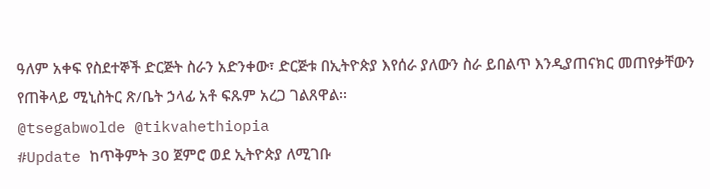ዓለም አቀፍ የስደተኞች ድርጅት ስራን አድንቀው፣ ድርጅቱ በኢትዮጵያ እየሰራ ያለውን ስራ ይበልጥ እንዲያጠናክር መጠየቃቸውን የጠቅላይ ሚኒስትር ጽ/ቤት ኃላፊ አቶ ፍጹም አረጋ ገልጸዋል፡፡
@tsegabwolde @tikvahethiopia
#Update ከጥቅምት 30 ጀምሮ ወደ ኢትዮጵያ ለሚገቡ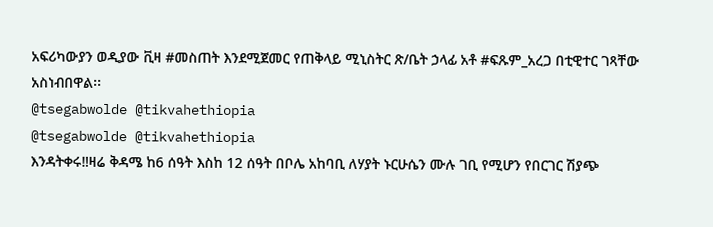አፍሪካውያን ወዲያው ቪዛ #መስጠት እንደሚጀመር የጠቅላይ ሚኒስትር ጽ/ቤት ኃላፊ አቶ #ፍጹም_አረጋ በቲዊተር ገጻቸው አስነብበዋል፡፡
@tsegabwolde @tikvahethiopia
@tsegabwolde @tikvahethiopia
እንዳትቀሩ‼ዛሬ ቅዳሜ ከ6 ሰዓት እስከ 12 ሰዓት በቦሌ አከባቢ ለሃያት ኑርሁሴን ሙሉ ገቢ የሚሆን የበርገር ሽያጭ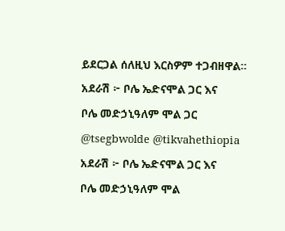ይደርጋል ሰለዚህ እርስዎም ተጋብዘዋል።
አደራሽ ፦ ቦሌ ኤድናሞል ጋር እና
ቦሌ መድኃኒዓለም ሞል ጋር
@tsegbwolde @tikvahethiopia
አደራሽ ፦ ቦሌ ኤድናሞል ጋር እና
ቦሌ መድኃኒዓለም ሞል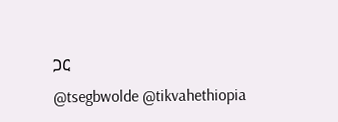ጋር
@tsegbwolde @tikvahethiopia